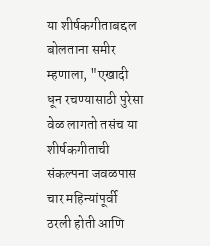या शीर्षकगीताबद्दल बोलताना समीर म्हणाला, "एखादी धून रचण्यासाठी पुरेसा वेळ लागतो तसंच या शीर्षकगीताची संकल्पना जवळपास चार महिन्यांपूर्वी ठरली होती आणि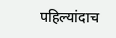पहिल्यांदाच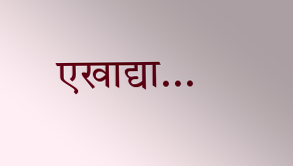एखाद्या...